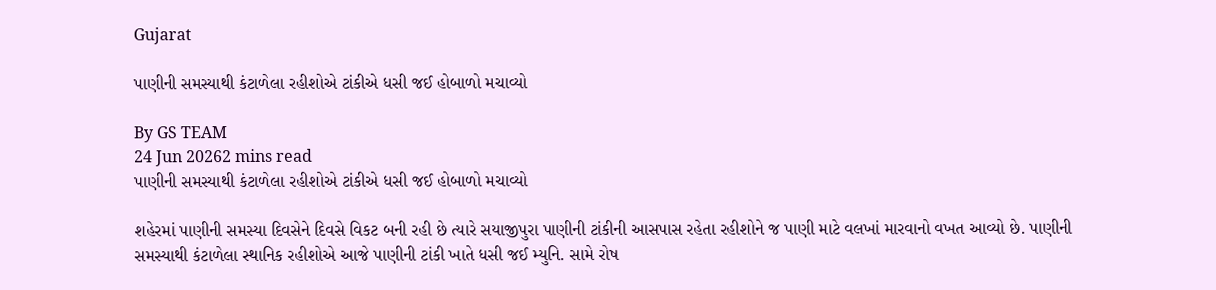Gujarat

પાણીની સમસ્યાથી કંટાળેલા રહીશોએ ટાંકીએ ધસી જઈ હોબાળો મચાવ્યો

By GS TEAM
24 Jun 20262 mins read
પાણીની સમસ્યાથી કંટાળેલા રહીશોએ ટાંકીએ ધસી જઈ હોબાળો મચાવ્યો

શહેરમાં પાણીની સમસ્યા દિવસેને દિવસે વિકટ બની રહી છે ત્યારે સયાજીપુરા પાણીની ટાંકીની આસપાસ રહેતા રહીશોને જ પાણી માટે વલખાં મારવાનો વખત આવ્યો છે. પાણીની સમસ્યાથી કંટાળેલા સ્થાનિક રહીશોએ આજે પાણીની ટાંકી ખાતે ધસી જઈ મ્યુનિ. સામે રોષ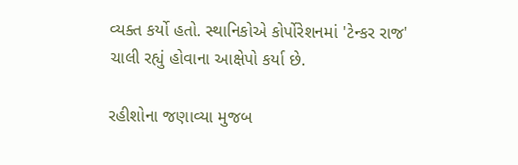વ્યક્ત કર્યો હતો. સ્થાનિકોએ કોર્પોરેશનમાં 'ટેન્કર રાજ' ચાલી રહ્યું હોવાના આક્ષેપો કર્યા છે.

રહીશોના જણાવ્યા મુજબ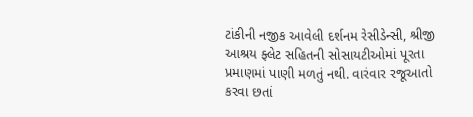ટાંકીની નજીક આવેલી દર્શનમ રેસીડેન્સી, શ્રીજી આશ્રય ફ્લેટ સહિતની સોસાયટીઓમાં પૂરતા પ્રમાણમાં પાણી મળતું નથી. વારંવાર રજૂઆતો કરવા છતાં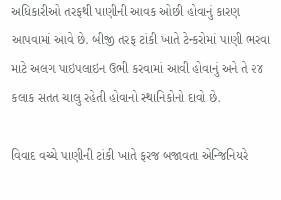અધિકારીઓ તરફથી પાણીની આવક ઓછી હોવાનું કારણ આપવામાં આવે છે. બીજી તરફ ટાંકી ખાતે ટેન્કરોમાં પાણી ભરવા માટે અલગ પાઇપલાઇન ઉભી કરવામાં આવી હોવાનું અને તે ૨૪ કલાક સતત ચાલુ રહેતી હોવાનો સ્થાનિકોનો દાવો છે.

વિવાદ વચ્ચે પાણીની ટાંકી ખાતે ફરજ બજાવતા એન્જિનિયરે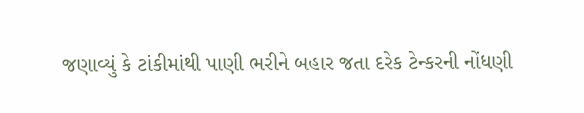જણાવ્યું કે ટાંકીમાંથી પાણી ભરીને બહાર જતા દરેક ટેન્કરની નોંધણી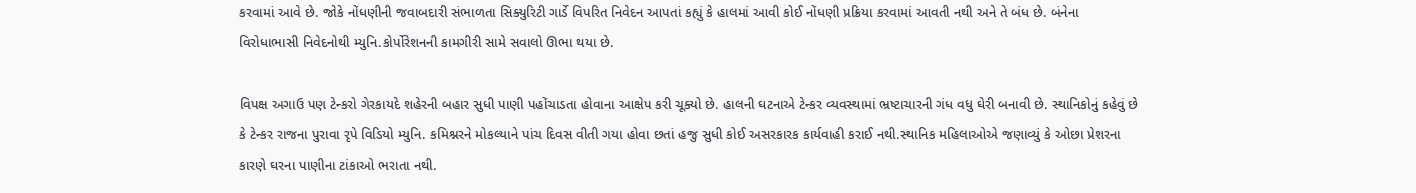કરવામાં આવે છે. જોકે નોંધણીની જવાબદારી સંભાળતા સિક્યુરિટી ગાર્ડે વિપરિત નિવેદન આપતાં કહ્યું કે હાલમાં આવી કોઈ નોંધણી પ્રક્રિયા કરવામાં આવતી નથી અને તે બંધ છે. બંનેના વિરોધાભાસી નિવેદનોથી મ્યુનિ.કોર્પોરેશનની કામગીરી સામે સવાલો ઊભા થયા છે.

વિપક્ષ અગાઉ પણ ટેન્કરો ગેરકાયદે શહેરની બહાર સુધી પાણી પહોંચાડતા હોવાના આક્ષેપ કરી ચૂક્યો છે. હાલની ઘટનાએ ટેન્કર વ્યવસ્થામાં ભ્રષ્ટાચારની ગંધ વધુ ઘેરી બનાવી છે. સ્થાનિકોનું કહેવું છે કે ટેન્કર રાજના પુરાવા રૃપે વિડિયો મ્યુનિ. કમિશ્નરને મોકલ્યાને પાંચ દિવસ વીતી ગયા હોવા છતાં હજુ સુધી કોઈ અસરકારક કાર્યવાહી કરાઈ નથી.સ્થાનિક મહિલાઓએ જણાવ્યું કે ઓછા પ્રેશરના કારણે ઘરના પાણીના ટાંકાઓ ભરાતા નથી.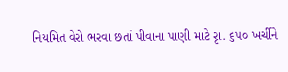નિયમિત વેરો ભરવા છતાં પીવાના પાણી માટે રૃા. ૬૫૦ ખર્ચીને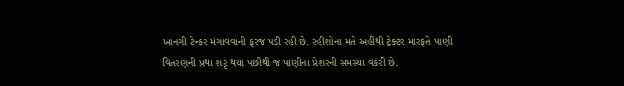ખાનગી ટેન્કર મંગાવવાની ફરજ પડી રહી છે. રહીશોના મતે અહીંથી ટ્રેક્ટર મારફતે પાણી વિતરણની પ્રથા શરૃ થયા પછીથી જ પાણીના પ્રેશરની સમસ્યા વકરી છે.